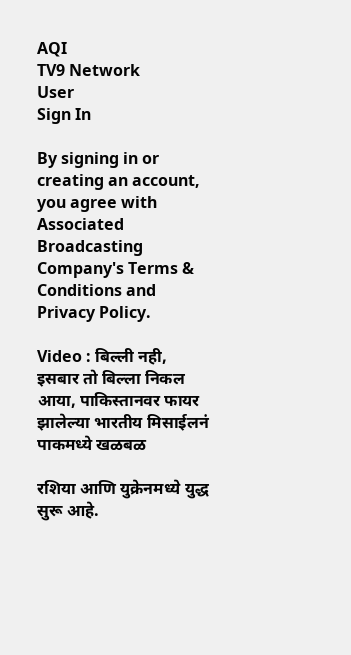AQI
TV9 Network
User
Sign In

By signing in or creating an account, you agree with Associated Broadcasting Company's Terms & Conditions and Privacy Policy.

Video : बिल्ली नही, इसबार तो बिल्ला निकल आया, पाकिस्तानवर फायर झालेल्या भारतीय मिसाईलनं पाकमध्ये खळबळ

रशिया आणि युक्रेनमध्ये युद्ध सुरू आहे.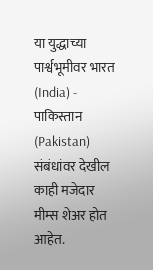या युद्धाच्या पार्श्वभूमीवर भारत (India) - पाकिस्तान (Pakistan) संबंधांवर देखील काही मजेदार मीम्स शेअर होत आहेत.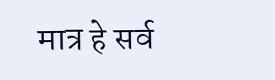मात्र हे सर्व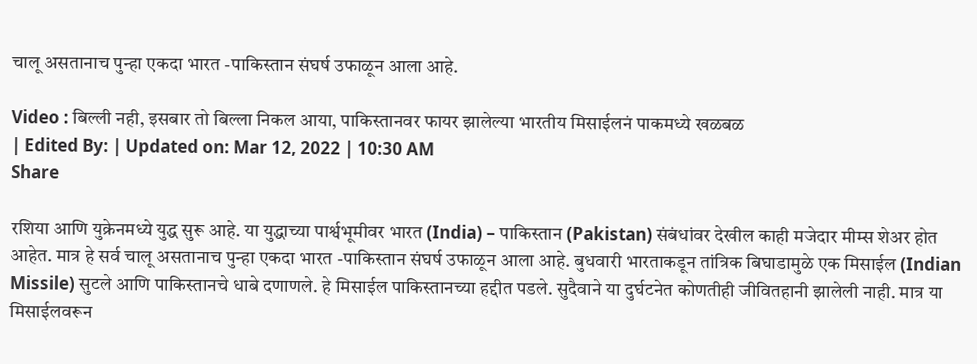चालू असतानाच पुन्हा एकदा भारत -पाकिस्तान संघर्ष उफाळून आला आहे.

Video : बिल्ली नही, इसबार तो बिल्ला निकल आया, पाकिस्तानवर फायर झालेल्या भारतीय मिसाईलनं पाकमध्ये खळबळ
| Edited By: | Updated on: Mar 12, 2022 | 10:30 AM
Share

रशिया आणि युक्रेनमध्ये युद्ध सुरू आहे. या युद्धाच्या पार्श्वभूमीवर भारत (India) – पाकिस्तान (Pakistan) संबंधांवर देखील काही मजेदार मीम्स शेअर होत आहेत. मात्र हे सर्व चालू असतानाच पुन्हा एकदा भारत -पाकिस्तान संघर्ष उफाळून आला आहे. बुधवारी भारताकडून तांत्रिक बिघाडामुळे एक मिसाईल (Indian Missile) सुटले आणि पाकिस्तानचे धाबे दणाणले. हे मिसाईल पाकिस्तानच्या हद्दीत पडले. सुदैवाने या दुर्घटनेत कोणतीही जीवितहानी झालेली नाही. मात्र या मिसाईलवरून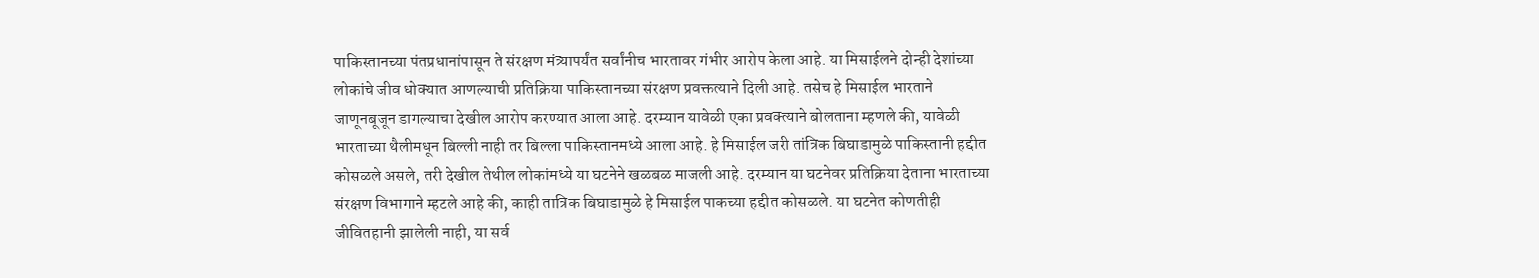पाकिस्तानच्या पंतप्रधानांपासून ते संरक्षण मंत्र्यापर्यंत सर्वांनीच भारतावर गंभीर आरोप केला आहे. या मिसाईलने दोन्ही देशांच्या लोकांचे जीव धोक्यात आणल्याची प्रतिक्रिया पाकिस्तानच्या संरक्षण प्रवक्तत्याने दिली आहे. तसेच हे मिसाईल भारताने जाणूनबूजून डागल्याचा देखील आरोप करण्यात आला आहे. दरम्यान यावेळी एका प्रवक्त्याने बोलताना म्हणले की, यावेळी भारताच्या थैलीमधून बिल्ली नाही तर बिल्ला पाकिस्तानमध्ये आला आहे. हे मिसाईल जरी तांत्रिक बिघाडामुळे पाकिस्तानी हद्दीत कोसळले असले, तरी देखील तेथील लोकांमध्ये या घटनेने खळबळ माजली आहे. दरम्यान या घटनेवर प्रतिक्रिया देताना भारताच्या संरक्षण विभागाने म्हटले आहे की, काही तात्रिक बिघाडामुळे हे मिसाईल पाकच्या हद्दीत कोसळले. या घटनेत कोणतीही जीवितहानी झालेली नाही, या सर्व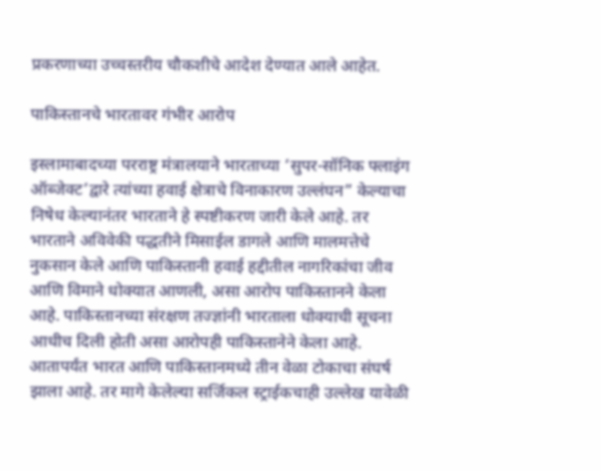प्रकरणाच्या उच्चस्तरीय चौकशीचे आदेश देण्यात आले आहेत.

पाकिस्तानचे भारतावर गंभीर आरोप

इस्लामाबादच्या परराष्ट्र मंत्रालयाने भारताच्या ‘सुपर-सॉनिक फ्लाइंग ऑब्जेक्ट’द्वारे त्यांच्या हवाई क्षेत्राचे विनाकारण उल्लंघन” केल्याचा निषेध केल्यानंतर भारताने हे स्पष्टीकरण जारी केले आहे. तर भारताने अविवेकी पद्धतीने मिसाईल डागले आणि मालमत्तेचे नुकसान केले आणि पाकिस्तानी हवाई हद्दीतील नागरिकांचा जीव आणि विमाने धोक्यात आणली, असा आरोप पाकिस्तानने केला आहे. पाकिस्तानच्या संरक्षण तज्ज्ञांनी भारताला धोक्याची सूचना आधीच दिली होती असा आरोपही पाकिस्तानेने केला आहे. आतापर्यंत भारत आणि पाकिस्तानमध्ये तीन वेळा टोकाचा संघर्ष झाला आहे. तर मागे केलेल्या सर्जिकल स्ट्राईकचाही उल्लेख यावेळी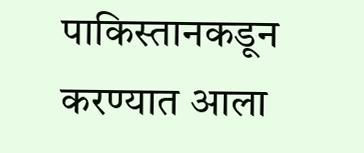पाकिस्तानकडून करण्यात आला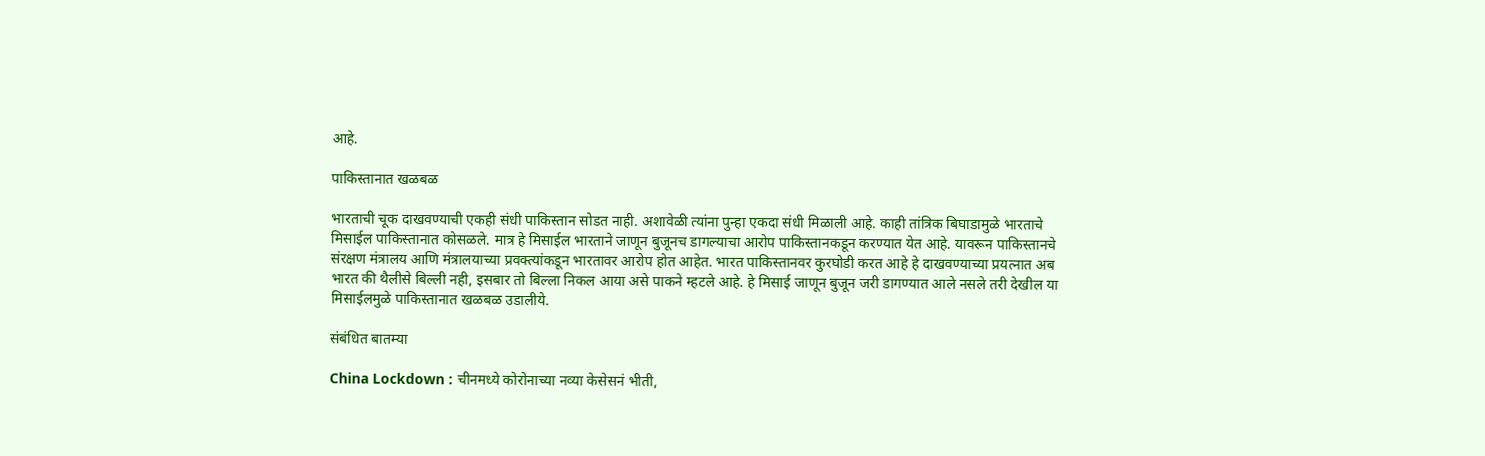आहे.

पाकिस्तानात खळबळ

भारताची चूक दाखवण्याची एकही संधी पाकिस्तान सोडत नाही. अशावेळी त्यांना पुन्हा एकदा संधी मिळाली आहे. काही तांत्रिक बिघाडामुळे भारताचे मिसाईल पाकिस्तानात कोसळले. मात्र हे मिसाईल भारताने जाणून बुजूनच डागल्याचा आरोप पाकिस्तानकडून करण्यात येत आहे. यावरून पाकिस्तानचे संरक्षण मंत्रालय आणि मंत्रालयाच्या प्रवक्त्यांकडून भारतावर आरोप होत आहेत. भारत पाकिस्तानवर कुरघोडी करत आहे हे दाखवण्याच्या प्रयत्नात अब भारत की थैलीसे बिल्ली नही, इसबार तो बिल्ला निकल आया असे पाकने म्हटले आहे. हे मिसाई जाणून बुजून जरी डागण्यात आले नसले तरी देखील या मिसाईलमुळे पाकिस्तानात खळबळ उडालीये.

संबंधित बातम्या

China Lockdown : चीनमध्ये कोरोनाच्या नव्या केसेसनं भीती,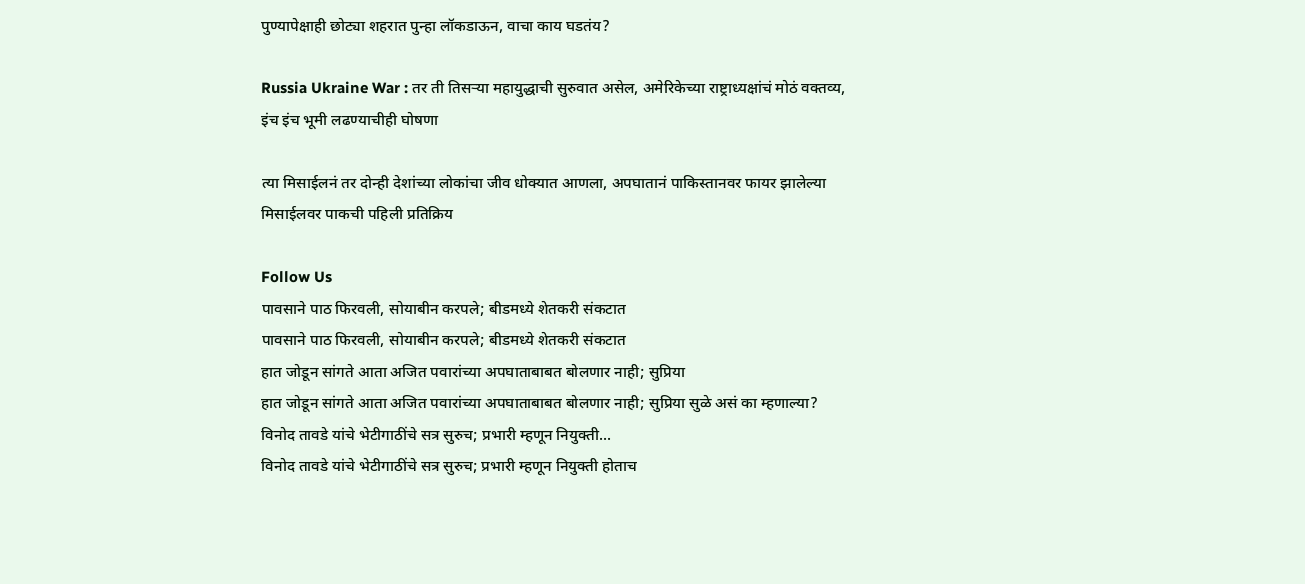पुण्यापेक्षाही छोट्या शहरात पुन्हा लॉकडाऊन, वाचा काय घडतंय?

Russia Ukraine War : तर ती तिसऱ्या महायुद्धाची सुरुवात असेल, अमेरिकेच्या राष्ट्राध्यक्षांचं मोठं वक्तव्य, इंच इंच भूमी लढण्याचीही घोषणा

त्या मिसाईलनं तर दोन्ही देशांच्या लोकांचा जीव धोक्यात आणला, अपघातानं पाकिस्तानवर फायर झालेल्या मिसाईलवर पाकची पहिली प्रतिक्रिय

Follow Us
पावसाने पाठ फिरवली, सोयाबीन करपले; बीडमध्ये शेतकरी संकटात
पावसाने पाठ फिरवली, सोयाबीन करपले; बीडमध्ये शेतकरी संकटात
हात जोडून सांगते आता अजित पवारांच्या अपघाताबाबत बोलणार नाही; सुप्रिया
हात जोडून सांगते आता अजित पवारांच्या अपघाताबाबत बोलणार नाही; सुप्रिया सुळे असं का म्हणाल्या?
विनोद तावडे यांचे भेटीगाठींचे सत्र सुरुच; प्रभारी म्हणून नियुक्ती...
विनोद तावडे यांचे भेटीगाठींचे सत्र सुरुच; प्रभारी म्हणून नियुक्ती होताच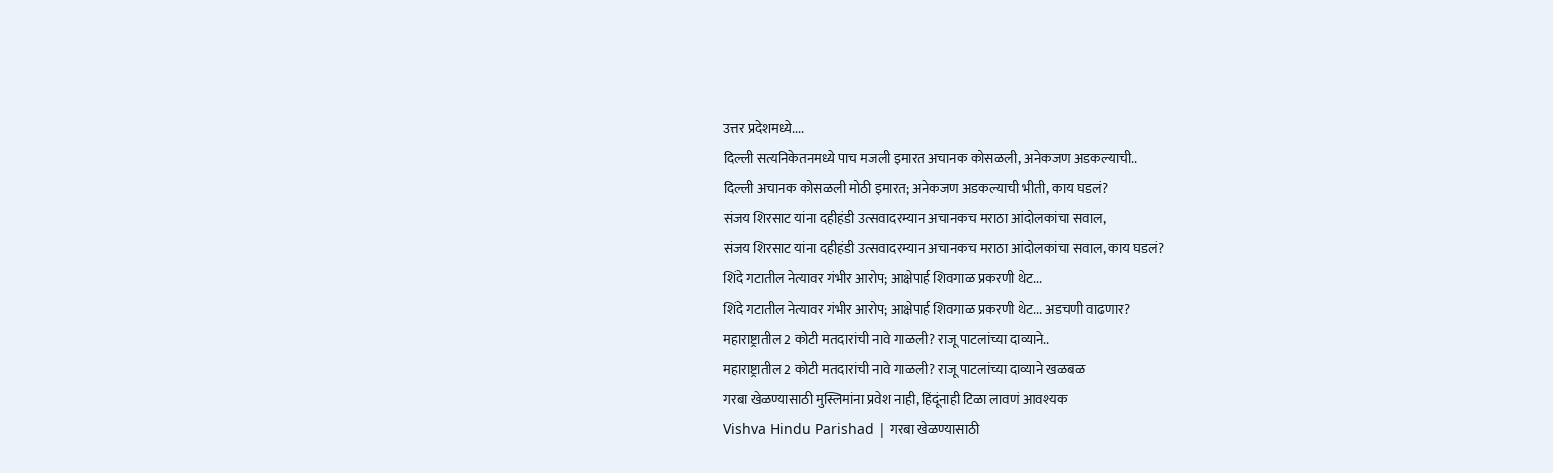उत्तर प्रदेशमध्ये....
दिल्ली सत्यनिकेतनमध्ये पाच मजली इमारत अचानक कोसळली, अनेकजण अडकल्याची..
दिल्ली अचानक कोसळली मोठी इमारत; अनेकजण अडकल्याची भीती, काय घडलं?
संजय शिरसाट यांना दहीहंडी उत्सवादरम्यान अचानकच मराठा आंदोलकांचा सवाल,
संजय शिरसाट यांना दहीहंडी उत्सवादरम्यान अचानकच मराठा आंदोलकांचा सवाल, काय घडलं?
शिंदे गटातील नेत्यावर गंभीर आरोप; आक्षेपार्ह शिवगाळ प्रकरणी थेट...
शिंदे गटातील नेत्यावर गंभीर आरोप; आक्षेपार्ह शिवगाळ प्रकरणी थेट... अडचणी वाढणार?
महाराष्ट्रातील 2 कोटी मतदारांची नावे गाळली? राजू पाटलांच्या दाव्याने..
महाराष्ट्रातील 2 कोटी मतदारांची नावे गाळली? राजू पाटलांच्या दाव्याने खळबळ
गरबा खेळण्यासाठी मुस्लिमांना प्रवेश नाही, हिंदूंनाही टिळा लावणं आवश्यक
Vishva Hindu Parishad | गरबा खेळण्यासाठी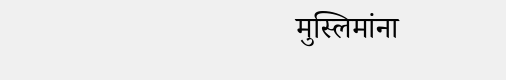मुस्लिमांना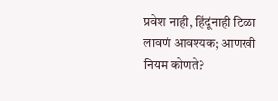प्रवेश नाही, हिंदूंनाही टिळा लावणं आवश्यक; आणखी नियम कोणते?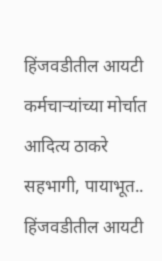हिंजवडीतील आयटी कर्मचाऱ्यांच्या मोर्चात आदित्य ठाकरे सहभागी, पायाभूत..
हिंजवडीतील आयटी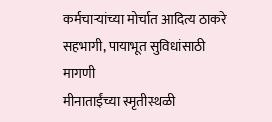कर्मचाऱ्यांच्या मोर्चात आदित्य ठाकरे सहभागी, पायाभूत सुविधांसाठी मागणी
मीनाताईंच्या स्मृतीस्थळी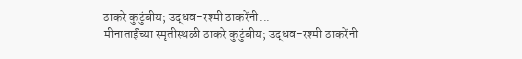ठाकरे कुटुंबीय; उद्धव-रश्मी ठाकरेंनी...
मीनाताईंच्या स्मृतीस्थळी ठाकरे कुटुंबीय; उद्धव-रश्मी ठाकरेंनी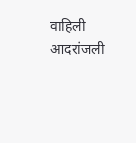वाहिली आदरांजली